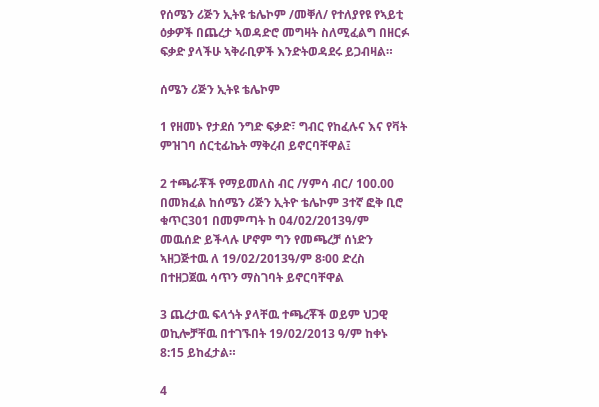የሰሜን ሪጅን ኢትዩ ቴሌኮም /መቐለ/ የተለያየዩ የኣይቲ ዕቃዎች በጨረታ ኣወዳድሮ መግዛት ስለሚፈልግ በዘርፉ ፍቃድ ያላችሁ ኣቅራቢዎች እንድትወዳደሩ ይጋብዛል።

ሰሜን ሪጅን ኢትዩ ቴሌኮም

1 የዘመኑ የታደሰ ንግድ ፍቃድ፣ ግብር የከፈሉና እና የቫት ምዝገባ ሰርቲፊኬት ማቅረብ ይኖርባቸዋል፤

2 ተጫራቾች የማይመለስ ብር /ሃምሳ ብር/ 100.00 በመክፈል ከሰሜን ሪጅን ኢትዮ ቴሌኮም 3ተኛ ፎቅ ቢሮ ቁጥር301 በመምጣት ከ 04/02/2013ዓ/ም መዉሰድ ይችላሉ ሆኖም ግን የመጫረቻ ሰነድን ኣዘጋጅተዉ ለ 19/02/2013ዓ/ም 8፡00 ድረስ በተዘጋጀዉ ሳጥን ማስገባት ይኖርባቸዋል

3 ጨረታዉ ፍላጎት ያላቸዉ ተጫረቾች ወይም ህጋዊ ወኪሎቻቸዉ በተገኙበት 19/02/2013 ዓ/ም ከቀኑ 8:15 ይከፈታል።

4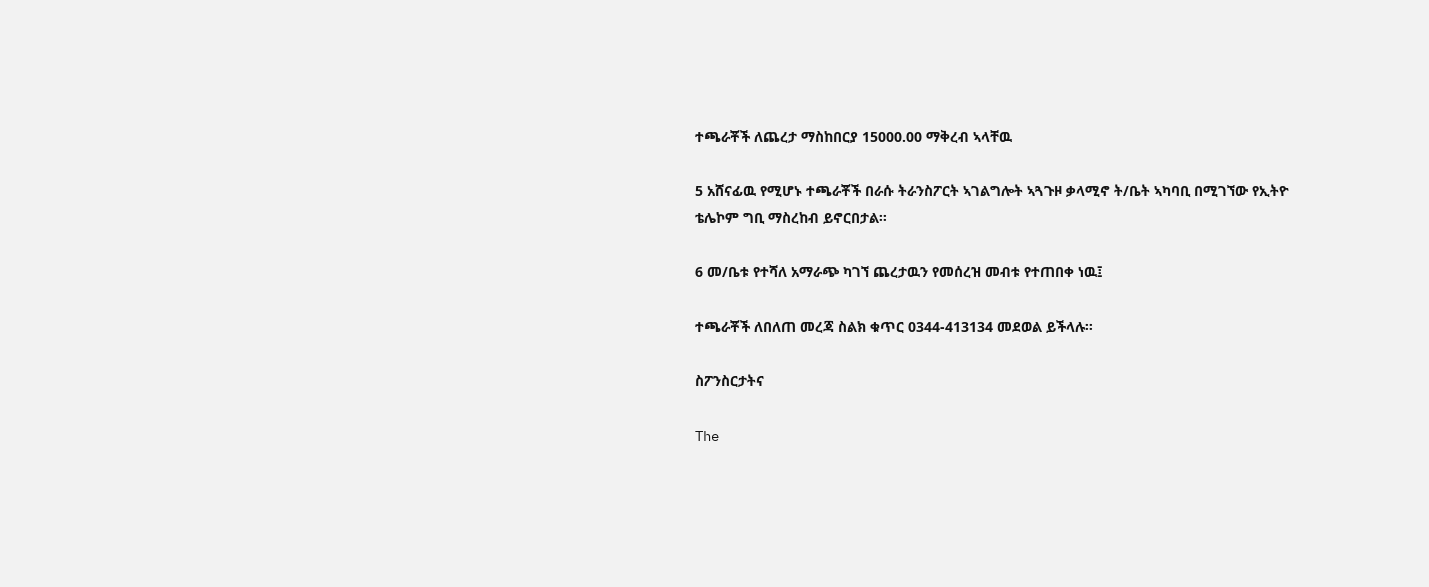ተጫራቾች ለጨረታ ማስከበርያ 15000.00 ማቅረብ ኣላቸዉ

5 አሸናፊዉ የሚሆኑ ተጫራቾች በራሱ ትራንስፖርት ኣገልግሎት ኣጓጉዞ ቃላሚኖ ት/ቤት ኣካባቢ በሚገኘው የኢትዮ ቴሌኮም ግቢ ማስረከብ ይኖርበታል፡፡

6 መ/ቤቱ የተሻለ አማራጭ ካገኘ ጨረታዉን የመሰረዝ መብቱ የተጠበቀ ነዉ፤

ተጫራቾች ለበለጠ መረጃ ስልክ ቁጥር 0344-413134 መደወል ይችላሉ፡፡

ስፖንስርታትና

The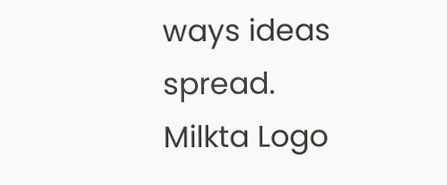ways ideas spread.
Milkta Logo